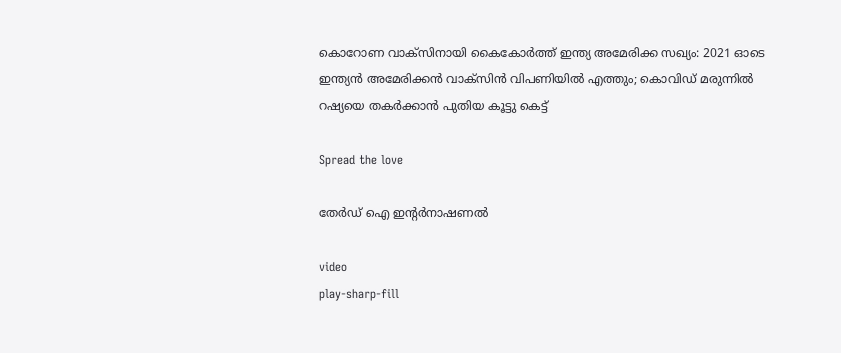കൊറോണ വാക്‌സിനായി കൈകോർത്ത് ഇന്ത്യ അമേരിക്ക സഖ്യം: 2021 ഓടെ ഇന്ത്യൻ അമേരിക്കൻ വാക്‌സിൻ വിപണിയിൽ എത്തും; കൊവിഡ് മരുന്നിൽ റഷ്യയെ തകർക്കാൻ പുതിയ കൂട്ടു കെട്ട്

Spread the love

തേർഡ് ഐ ഇന്റർനാഷണൽ

video
play-sharp-fill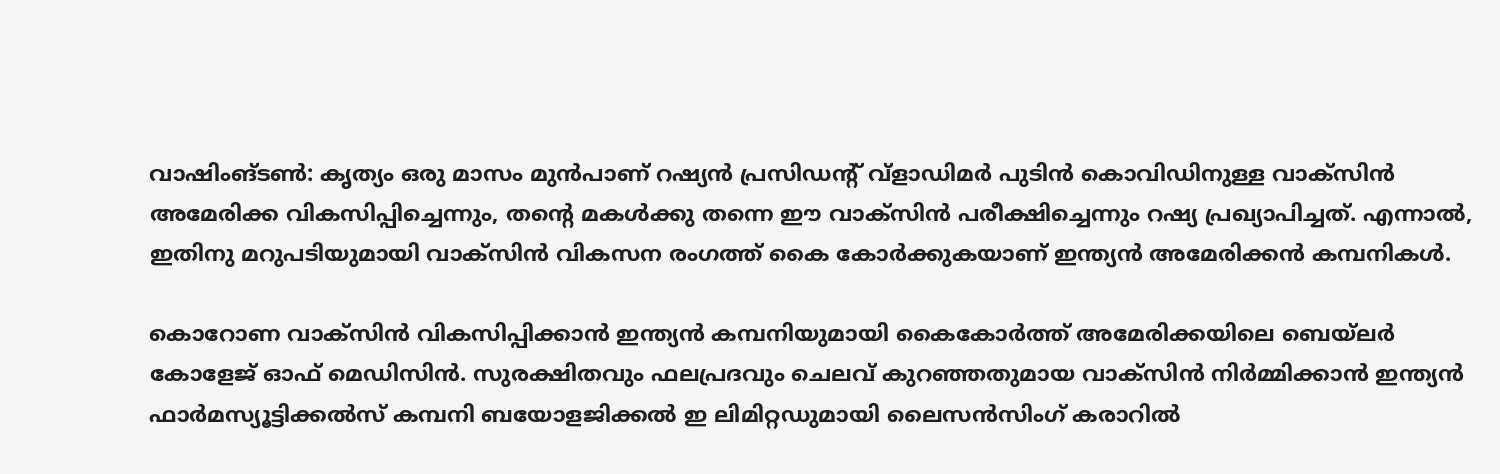വാഷിംങ്ടൺ: കൃത്യം ഒരു മാസം മുൻപാണ് റഷ്യൻ പ്രസിഡന്റ് വ്‌ളാഡിമർ പുടിൻ കൊവിഡിനുള്ള വാക്‌സിൻ അമേരിക്ക വികസിപ്പിച്ചെന്നും, തന്റെ മകൾക്കു തന്നെ ഈ വാക്‌സിൻ പരീക്ഷിച്ചെന്നും റഷ്യ പ്രഖ്യാപിച്ചത്. എന്നാൽ, ഇതിനു മറുപടിയുമായി വാക്‌സിൻ വികസന രംഗത്ത് കൈ കോർക്കുകയാണ് ഇന്ത്യൻ അമേരിക്കൻ കമ്പനികൾ.

കൊറോണ വാക്സിൻ വികസിപ്പിക്കാൻ ഇന്ത്യൻ കമ്പനിയുമായി കൈകോർത്ത് അമേരിക്കയിലെ ബെയ്ലർ കോളേജ് ഓഫ് മെഡിസിൻ. സുരക്ഷിതവും ഫലപ്രദവും ചെലവ് കുറഞ്ഞതുമായ വാക്സിൻ നിർമ്മിക്കാൻ ഇന്ത്യൻ ഫാർമസ്യൂട്ടിക്കൽസ് കമ്പനി ബയോളജിക്കൽ ഇ ലിമിറ്റഡുമായി ലൈസൻസിംഗ് കരാറിൽ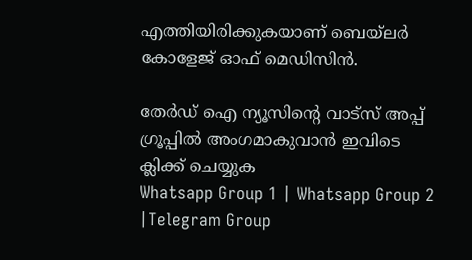എത്തിയിരിക്കുകയാണ് ബെയ്ലർ കോളേജ് ഓഫ് മെഡിസിൻ.

തേർഡ് ഐ ന്യൂസിന്റെ വാട്സ് അപ്പ് ഗ്രൂപ്പിൽ അംഗമാകുവാൻ ഇവിടെ ക്ലിക്ക് ചെയ്യുക
Whatsapp Group 1 | Whatsapp Group 2 |Telegram Group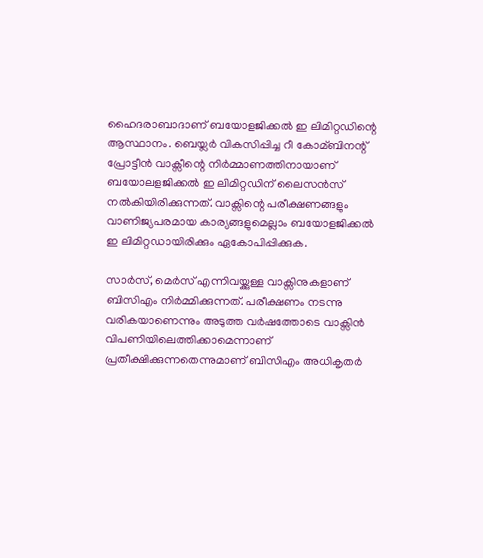ഹൈദരാബാദാണ് ബയോളജിക്കൽ ഇ ലിമിറ്റഡിന്റെ ആസ്ഥാനം. ബെയ്ലർ വികസിപ്പിച്ച റീ കോമ്ബിനന്റ് പ്രോട്ടീൻ വാക്സീന്റെ നിർമ്മാണത്തിനായാണ് ബയോലളജിക്കൽ ഇ ലിമിറ്റഡിന് ലൈസൻസ് നൽകിയിരിക്കുന്നത്. വാക്സിന്റെ പരീക്ഷണങ്ങളും വാണിജ്യപരമായ കാര്യങ്ങളുമെല്ലാം ബയോളജിക്കൽ ഇ ലിമിറ്റഡായിരിക്കും ഏകോപിപ്പിക്കുക.

സാർസ്, മെർസ് എന്നിവയ്ക്കുള്ള വാക്സിനുകളാണ് ബിസിഎം നിർമ്മിക്കുന്നത്. പരീക്ഷണം നടന്നു വരികയാണെന്നും അടുത്ത വർഷത്തോടെ വാക്സിൻ വിപണിയിലെത്തിക്കാമെന്നാണ് പ്രതീക്ഷിക്കുന്നതെന്നുമാണ് ബിസിഎം അധികൃതർ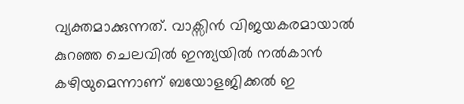വ്യക്തമാക്കുന്നത്. വാക്സിൻ വിജയകരമായാൽ കുറഞ്ഞ ചെലവിൽ ഇന്ത്യയിൽ നൽകാൻ കഴിയുമെന്നാണ് ബയോളജിക്കൽ ഇ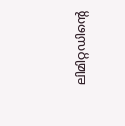ലിമിറ്റഡിന്റെ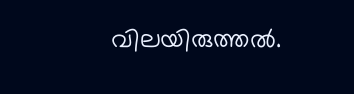വിലയിരുത്തൽ.